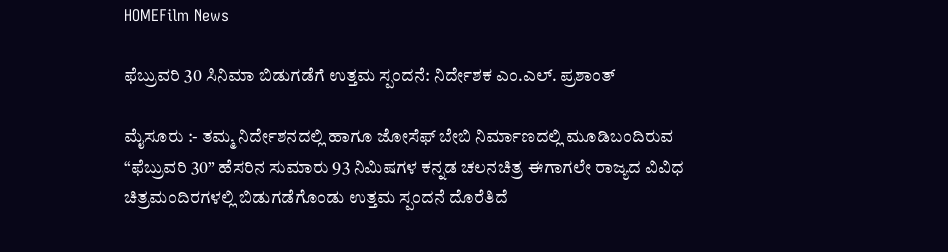HOMEFilm News

ಫೆಬ್ರುವರಿ 30 ಸಿನಿಮಾ ಬಿಡುಗಡೆಗೆ ಉತ್ತಮ ಸ್ಪಂದನೆ: ನಿರ್ದೇಶಕ ಎಂ.ಎಲ್. ಪ್ರಶಾಂತ್

ಮೈಸೂರು :- ತಮ್ಮ ನಿರ್ದೇಶನದಲ್ಲಿ ಹಾಗೂ ಜೋಸೆಫ್ ಬೇಬಿ ನಿರ್ಮಾಣದಲ್ಲಿ ಮೂಡಿಬಂದಿರುವ “ಫೆಬ್ರುವರಿ 30” ಹೆಸರಿನ ಸುಮಾರು 93 ನಿಮಿಷಗಳ ಕನ್ನಡ ಚಲನಚಿತ್ರ ಈಗಾಗಲೇ ರಾಜ್ಯದ ವಿವಿಧ ಚಿತ್ರಮಂದಿರಗಳಲ್ಲಿ ಬಿಡುಗಡೆಗೊಂಡು ಉತ್ತಮ ಸ್ಪಂದನೆ ದೊರೆತಿದೆ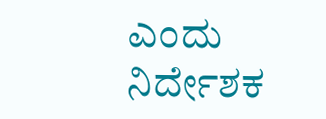ಎಂದು ನಿರ್ದೇಶಕ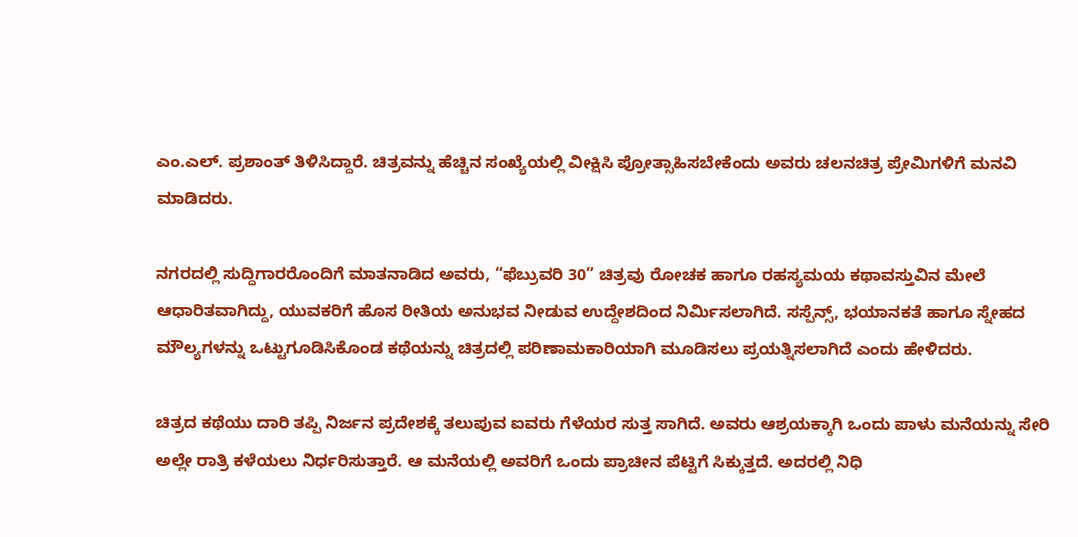ಎಂ.ಎಲ್. ಪ್ರಶಾಂತ್ ತಿಳಿಸಿದ್ದಾರೆ. ಚಿತ್ರವನ್ನು ಹೆಚ್ಚಿನ ಸಂಖ್ಯೆಯಲ್ಲಿ ವೀಕ್ಷಿಸಿ ಪ್ರೋತ್ಸಾಹಿಸಬೇಕೆಂದು ಅವರು ಚಲನಚಿತ್ರ ಪ್ರೇಮಿಗಳಿಗೆ ಮನವಿ ಮಾಡಿದರು.

ನಗರದಲ್ಲಿ ಸುದ್ದಿಗಾರರೊಂದಿಗೆ ಮಾತನಾಡಿದ ಅವರು, “ಫೆಬ್ರುವರಿ 30” ಚಿತ್ರವು ರೋಚಕ ಹಾಗೂ ರಹಸ್ಯಮಯ ಕಥಾವಸ್ತುವಿನ ಮೇಲೆ ಆಧಾರಿತವಾಗಿದ್ದು, ಯುವಕರಿಗೆ ಹೊಸ ರೀತಿಯ ಅನುಭವ ನೀಡುವ ಉದ್ದೇಶದಿಂದ ನಿರ್ಮಿಸಲಾಗಿದೆ. ಸಸ್ಪೆನ್ಸ್, ಭಯಾನಕತೆ ಹಾಗೂ ಸ್ನೇಹದ ಮೌಲ್ಯಗಳನ್ನು ಒಟ್ಟುಗೂಡಿಸಿಕೊಂಡ ಕಥೆಯನ್ನು ಚಿತ್ರದಲ್ಲಿ ಪರಿಣಾಮಕಾರಿಯಾಗಿ ಮೂಡಿಸಲು ಪ್ರಯತ್ನಿಸಲಾಗಿದೆ ಎಂದು ಹೇಳಿದರು.

ಚಿತ್ರದ ಕಥೆಯು ದಾರಿ ತಪ್ಪಿ ನಿರ್ಜನ ಪ್ರದೇಶಕ್ಕೆ ತಲುಪುವ ಐವರು ಗೆಳೆಯರ ಸುತ್ತ ಸಾಗಿದೆ. ಅವರು ಆಶ್ರಯಕ್ಕಾಗಿ ಒಂದು ಪಾಳು ಮನೆಯನ್ನು ಸೇರಿ ಅಲ್ಲೇ ರಾತ್ರಿ ಕಳೆಯಲು ನಿರ್ಧರಿಸುತ್ತಾರೆ. ಆ ಮನೆಯಲ್ಲಿ ಅವರಿಗೆ ಒಂದು ಪ್ರಾಚೀನ ಪೆಟ್ಟಿಗೆ ಸಿಕ್ಕುತ್ತದೆ. ಅದರಲ್ಲಿ ನಿಧಿ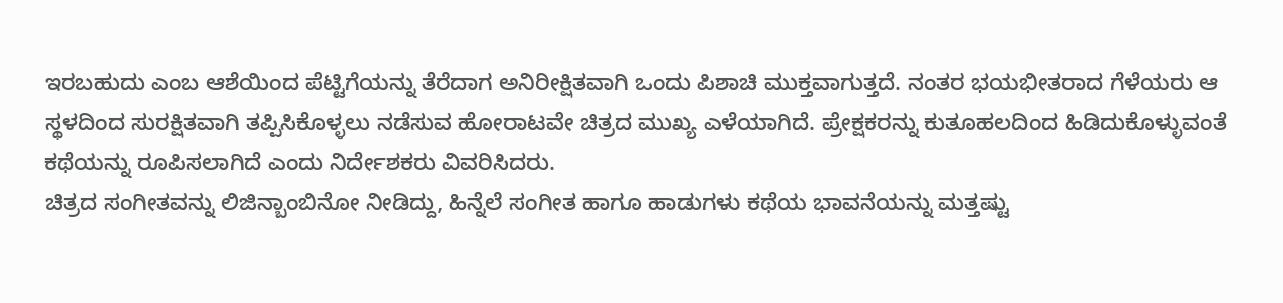ಇರಬಹುದು ಎಂಬ ಆಶೆಯಿಂದ ಪೆಟ್ಟಿಗೆಯನ್ನು ತೆರೆದಾಗ ಅನಿರೀಕ್ಷಿತವಾಗಿ ಒಂದು ಪಿಶಾಚಿ ಮುಕ್ತವಾಗುತ್ತದೆ. ನಂತರ ಭಯಭೀತರಾದ ಗೆಳೆಯರು ಆ ಸ್ಥಳದಿಂದ ಸುರಕ್ಷಿತವಾಗಿ ತಪ್ಪಿಸಿಕೊಳ್ಳಲು ನಡೆಸುವ ಹೋರಾಟವೇ ಚಿತ್ರದ ಮುಖ್ಯ ಎಳೆಯಾಗಿದೆ. ಪ್ರೇಕ್ಷಕರನ್ನು ಕುತೂಹಲದಿಂದ ಹಿಡಿದುಕೊಳ್ಳುವಂತೆ ಕಥೆಯನ್ನು ರೂಪಿಸಲಾಗಿದೆ ಎಂದು ನಿರ್ದೇಶಕರು ವಿವರಿಸಿದರು.                                                                                                                                                                                                                                                                                                                                                               ಚಿತ್ರದ ಸಂಗೀತವನ್ನು ಲಿಜಿನ್ಬಾಂಬಿನೋ ನೀಡಿದ್ದು, ಹಿನ್ನೆಲೆ ಸಂಗೀತ ಹಾಗೂ ಹಾಡುಗಳು ಕಥೆಯ ಭಾವನೆಯನ್ನು ಮತ್ತಷ್ಟು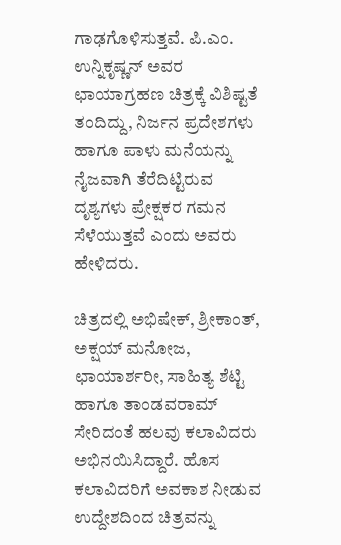ಗಾಢಗೊಳಿಸುತ್ತವೆ. ಪಿ.ಎಂ. ಉನ್ನಿಕೃಷ್ಣನ್ ಅವರ ಛಾಯಾಗ್ರಹಣ ಚಿತ್ರಕ್ಕೆ ವಿಶಿಷ್ಟತೆ ತಂದಿದ್ದು, ನಿರ್ಜನ ಪ್ರದೇಶಗಳು ಹಾಗೂ ಪಾಳು ಮನೆಯನ್ನು ನೈಜವಾಗಿ ತೆರೆದಿಟ್ಟಿರುವ ದೃಶ್ಯಗಳು ಪ್ರೇಕ್ಷಕರ ಗಮನ ಸೆಳೆಯುತ್ತವೆ ಎಂದು ಅವರು ಹೇಳಿದರು.

ಚಿತ್ರದಲ್ಲಿ ಅಭಿಷೇಕ್, ಶ್ರೀಕಾಂತ್, ಅಕ್ಷಯ್ ಮನೋಜ, ಛಾಯಾರ್ಶರೀ, ಸಾಹಿತ್ಯ ಶೆಟ್ಟಿ ಹಾಗೂ ತಾಂಡವರಾಮ್ ಸೇರಿದಂತೆ ಹಲವು ಕಲಾವಿದರು ಅಭಿನಯಿಸಿದ್ದಾರೆ. ಹೊಸ ಕಲಾವಿದರಿಗೆ ಅವಕಾಶ ನೀಡುವ ಉದ್ದೇಶದಿಂದ ಚಿತ್ರವನ್ನು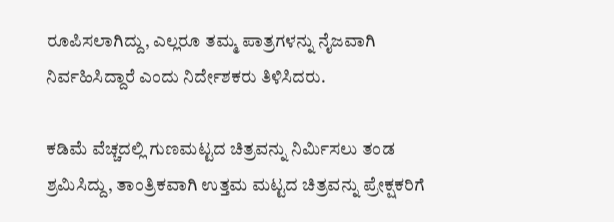ರೂಪಿಸಲಾಗಿದ್ದು, ಎಲ್ಲರೂ ತಮ್ಮ ಪಾತ್ರಗಳನ್ನು ನೈಜವಾಗಿ ನಿರ್ವಹಿಸಿದ್ದಾರೆ ಎಂದು ನಿರ್ದೇಶಕರು ತಿಳಿಸಿದರು.

ಕಡಿಮೆ ವೆಚ್ಚದಲ್ಲಿ ಗುಣಮಟ್ಟದ ಚಿತ್ರವನ್ನು ನಿರ್ಮಿಸಲು ತಂಡ ಶ್ರಮಿಸಿದ್ದು, ತಾಂತ್ರಿಕವಾಗಿ ಉತ್ತಮ ಮಟ್ಟದ ಚಿತ್ರವನ್ನು ಪ್ರೇಕ್ಷಕರಿಗೆ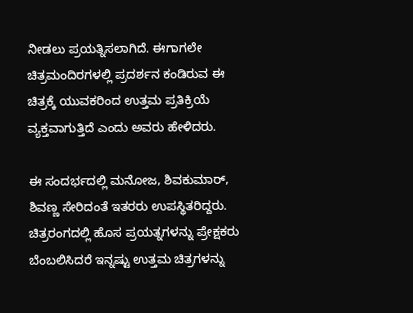ನೀಡಲು ಪ್ರಯತ್ನಿಸಲಾಗಿದೆ. ಈಗಾಗಲೇ ಚಿತ್ರಮಂದಿರಗಳಲ್ಲಿ ಪ್ರದರ್ಶನ ಕಂಡಿರುವ ಈ ಚಿತ್ರಕ್ಕೆ ಯುವಕರಿಂದ ಉತ್ತಮ ಪ್ರತಿಕ್ರಿಯೆ ವ್ಯಕ್ತವಾಗುತ್ತಿದೆ ಎಂದು ಅವರು ಹೇಳಿದರು.

ಈ ಸಂದರ್ಭದಲ್ಲಿ ಮನೋಜ, ಶಿವಕುಮಾರ್, ಶಿವಣ್ಣ ಸೇರಿದಂತೆ ಇತರರು ಉಪಸ್ಥಿತರಿದ್ದರು. ಚಿತ್ರರಂಗದಲ್ಲಿ ಹೊಸ ಪ್ರಯತ್ನಗಳನ್ನು ಪ್ರೇಕ್ಷಕರು ಬೆಂಬಲಿಸಿದರೆ ಇನ್ನಷ್ಟು ಉತ್ತಮ ಚಿತ್ರಗಳನ್ನು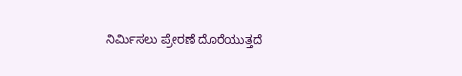ನಿರ್ಮಿಸಲು ಪ್ರೇರಣೆ ದೊರೆಯುತ್ತದೆ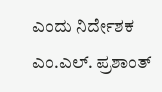ಎಂದು ನಿರ್ದೇಶಕ ಎಂ.ಎಲ್. ಪ್ರಶಾಂತ್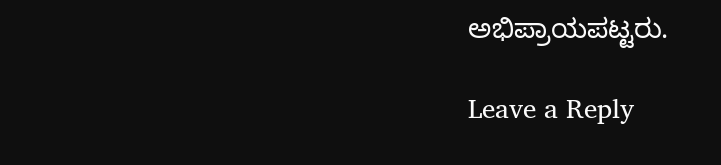ಅಭಿಪ್ರಾಯಪಟ್ಟರು.

Leave a Reply